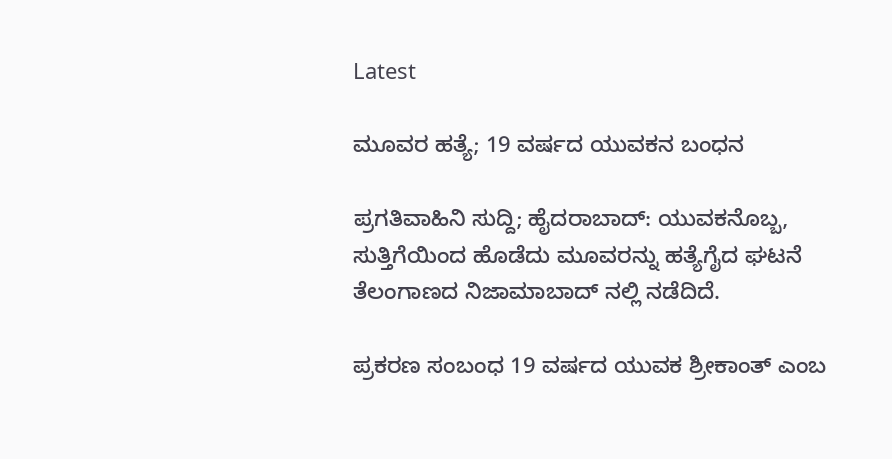Latest

ಮೂವರ ಹತ್ಯೆ; 19 ವರ್ಷದ ಯುವಕನ ಬಂಧನ

ಪ್ರಗತಿವಾಹಿನಿ ಸುದ್ದಿ; ಹೈದರಾಬಾದ್: ಯುವಕನೊಬ್ಬ, ಸುತ್ತಿಗೆಯಿಂದ ಹೊಡೆದು ಮೂವರನ್ನು ಹತ್ಯೆಗೈದ ಘಟನೆ ತೆಲಂಗಾಣದ ನಿಜಾಮಾಬಾದ್ ನಲ್ಲಿ ನಡೆದಿದೆ.

ಪ್ರಕರಣ ಸಂಬಂಧ 19 ವರ್ಷದ ಯುವಕ ಶ್ರೀಕಾಂತ್ ಎಂಬ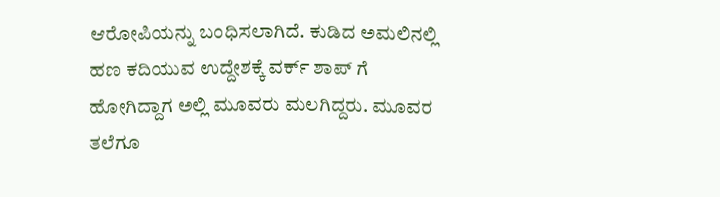ಆರೋಪಿಯನ್ನು ಬಂಧಿಸಲಾಗಿದೆ. ಕುಡಿದ ಅಮಲಿನಲ್ಲಿ ಹಣ ಕದಿಯುವ ಉದ್ದೇಶಕ್ಕೆ ವರ್ಕ್ ಶಾಪ್ ಗೆ ಹೋಗಿದ್ದಾಗ ಅಲ್ಲಿ ಮೂವರು ಮಲಗಿದ್ದರು. ಮೂವರ ತಲೆಗೂ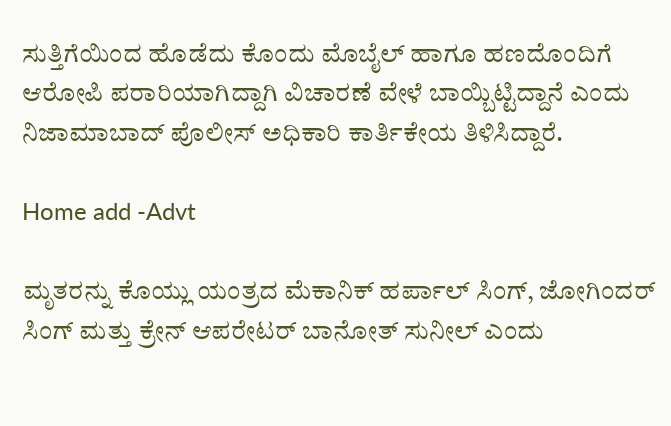ಸುತ್ತಿಗೆಯಿಂದ ಹೊಡೆದು ಕೊಂದು ಮೊಬೈಲ್ ಹಾಗೂ ಹಣದೊಂದಿಗೆ ಆರೋಪಿ ಪರಾರಿಯಾಗಿದ್ದಾಗಿ ವಿಚಾರಣೆ ವೇಳೆ ಬಾಯ್ಬಿಟ್ಟಿದ್ದಾನೆ ಎಂದು ನಿಜಾಮಾಬಾದ್ ಪೊಲೀಸ್ ಅಧಿಕಾರಿ ಕಾರ್ತಿಕೇಯ ತಿಳಿಸಿದ್ದಾರೆ.

Home add -Advt

ಮೃತರನ್ನು ಕೊಯ್ಲು ಯಂತ್ರದ ಮೆಕಾನಿಕ್ ಹರ್ಪಾಲ್ ಸಿಂಗ್, ಜೋಗಿಂದರ್ ಸಿಂಗ್ ಮತ್ತು ಕ್ರೇನ್ ಆಪರೇಟರ್ ಬಾನೋತ್ ಸುನೀಲ್ ಎಂದು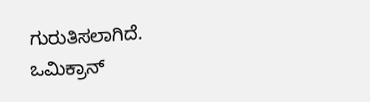ಗುರುತಿಸಲಾಗಿದೆ.
ಒಮಿಕ್ರಾನ್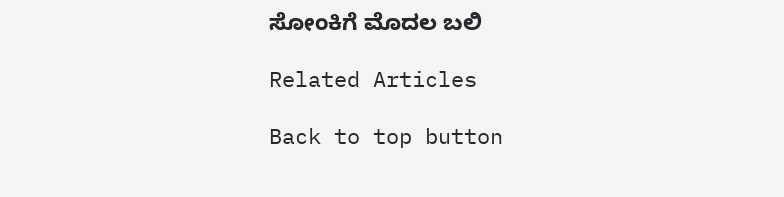ಸೋಂಕಿಗೆ ಮೊದಲ ಬಲಿ

Related Articles

Back to top button